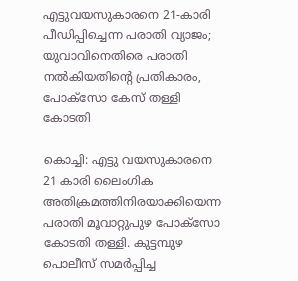എട്ടുവയസുകാരനെ 21-കാരി പീഡിപ്പിച്ചെന്ന പരാതി വ്യാജം; യുവാവിനെതിരെ പരാതി നല്‍കിയതിന്റെ പ്രതികാരം, പോക്സോ കേസ് തള്ളി കോടതി

കൊച്ചി: എട്ടു വയസുകാരനെ 21 കാരി ലൈംഗിക അതിക്രമത്തിനിരയാക്കിയെന്ന പരാതി മൂവാറ്റുപുഴ പോക്സോ കോടതി തള്ളി. കുട്ടമ്പുഴ പൊലീസ് സമര്‍പ്പിച്ച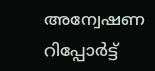അന്വേഷണ റിപ്പോര്‍ട്ട്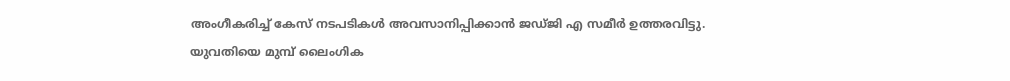അംഗീകരിച്ച് കേസ് നടപടികള്‍ അവസാനിപ്പിക്കാന്‍ ജഡ്ജി എ സമീര്‍ ഉത്തരവിട്ടു. യുവതിയെ മുമ്പ് ലൈംഗിക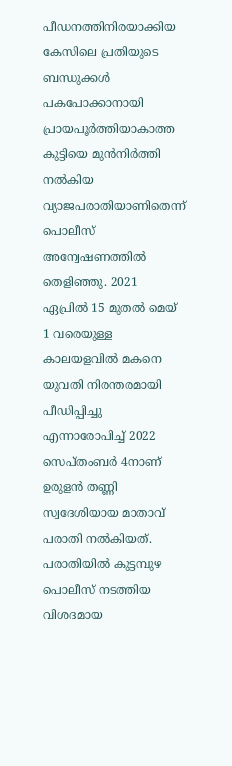പീഡനത്തിനിരയാക്കിയ കേസിലെ പ്രതിയുടെ ബന്ധുക്കള്‍ പകപോക്കാനായി പ്രായപൂര്‍ത്തിയാകാത്ത കുട്ടിയെ മുന്‍നിര്‍ത്തി നല്‍കിയ വ്യാജപരാതിയാണിതെന്ന് പൊലീസ് അന്വേഷണത്തില്‍ തെളിഞ്ഞു. 2021 ഏപ്രില്‍ 15 മുതല്‍ മെയ് 1 വരെയുള്ള കാലയളവില്‍ മകനെ യുവതി നിരന്തരമായി പീഡിപ്പിച്ചു എന്നാരോപിച്ച് 2022 സെപ്തംബര്‍ 4നാണ് ഉരുളന്‍ തണ്ണി സ്വദേശിയായ മാതാവ് പരാതി നല്‍കിയത്. പരാതിയില്‍ കുട്ടമ്പുഴ പൊലീസ് നടത്തിയ വിശദമായ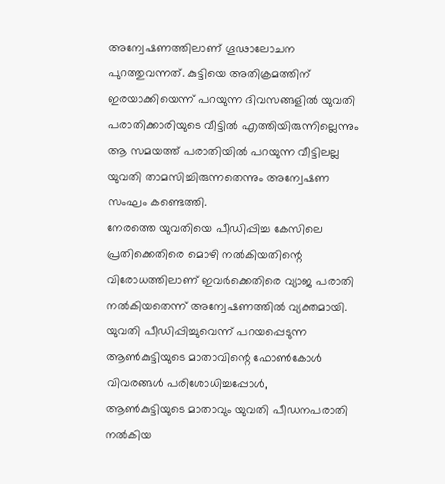അന്വേഷണത്തിലാണ് ഗൂഢാലോചന പുറത്തുവന്നത്. കുട്ടിയെ അതിക്രമത്തിന് ഇരയാക്കിയെന്ന് പറയുന്ന ദിവസങ്ങളില്‍ യുവതി പരാതിക്കാരിയുടെ വീട്ടില്‍ എത്തിയിരുന്നില്ലെന്നും ആ സമയത്ത് പരാതിയില്‍ പറയുന്ന വീട്ടിലല്ല യുവതി താമസിച്ചിരുന്നതെന്നും അന്വേഷണ സംഘം കണ്ടെത്തി.
നേരത്തെ യുവതിയെ പീഡിപ്പിച്ച കേസിലെ പ്രതിക്കെതിരെ മൊഴി നല്‍കിയതിന്റെ വിരോധത്തിലാണ് ഇവര്‍ക്കെതിരെ വ്യാജ പരാതി നല്‍കിയതെന്ന് അന്വേഷണത്തില്‍ വ്യക്തമായി. യുവതി പീഡിപ്പിച്ചുവെന്ന് പറയപ്പെടുന്ന ആണ്‍കുട്ടിയുടെ മാതാവിന്റെ ഫോണ്‍കോള്‍ വിവരങ്ങള്‍ പരിശോധിച്ചപ്പോള്‍,
ആണ്‍കുട്ടിയുടെ മാതാവും യുവതി പീഡനപരാതി നല്‍കിയ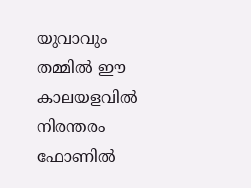യുവാവും തമ്മില്‍ ഈ കാലയളവില്‍ നിരന്തരം ഫോണില്‍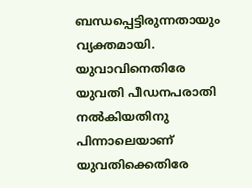ബന്ധപ്പെട്ടിരുന്നതായും വ്യക്തമായി. യുവാവിനെതിരേ യുവതി പീഡനപരാതി നല്‍കിയതിനു പിന്നാലെയാണ് യുവതിക്കെതിരേ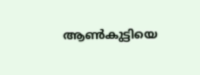ആണ്‍കുട്ടിയെ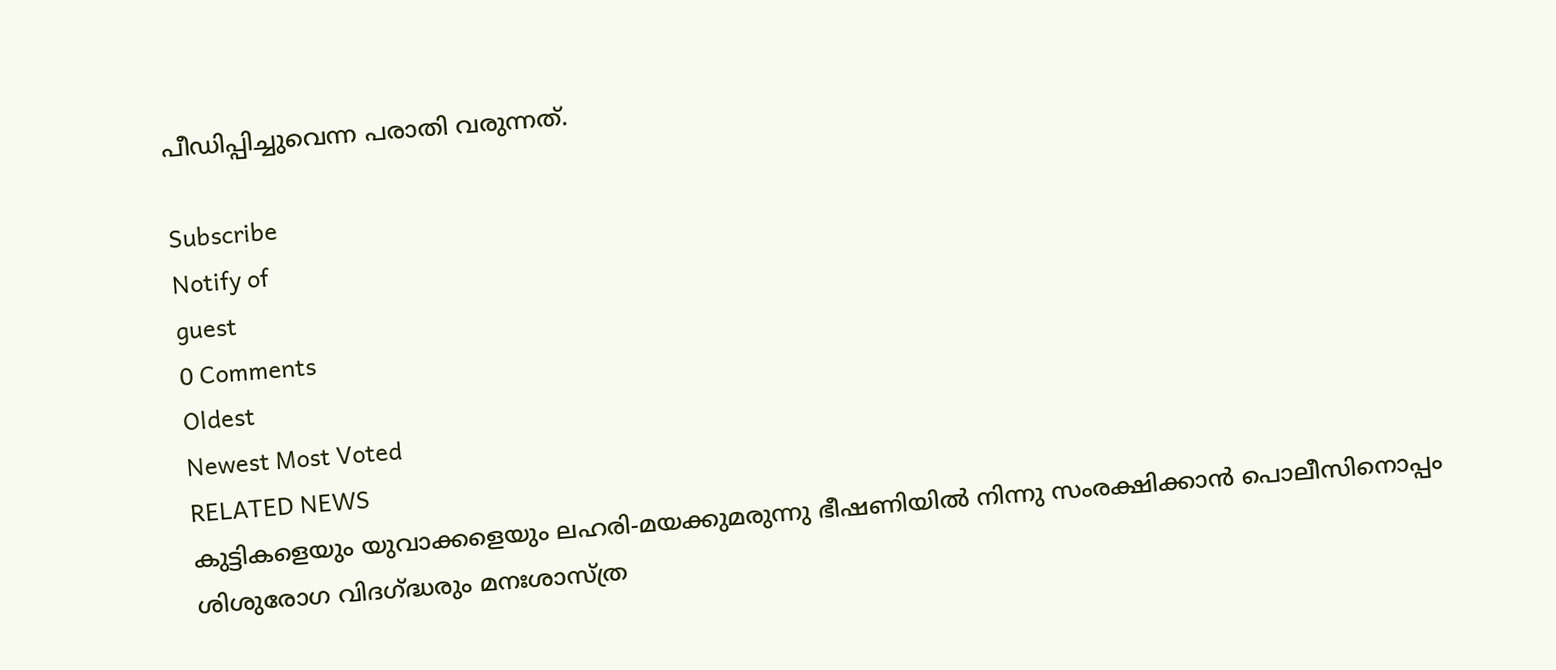പീഡിപ്പിച്ചുവെന്ന പരാതി വരുന്നത്.

Subscribe
Notify of
guest
0 Comments
Oldest
Newest Most Voted
RELATED NEWS
കുട്ടികളെയും യുവാക്കളെയും ലഹരി-മയക്കുമരുന്നു ഭീഷണിയില്‍ നിന്നു സംരക്ഷിക്കാന്‍ പൊലീസിനൊപ്പം ശിശുരോഗ വിദഗ്ദ്ധരും മനഃശാസ്ത്ര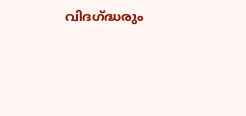വിദഗ്ദ്ധരും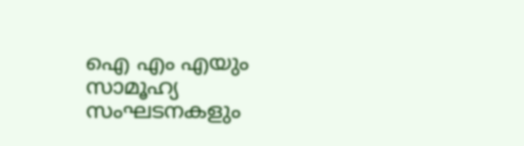ഐ എം എയും സാമൂഹ്യ സംഘടനകളും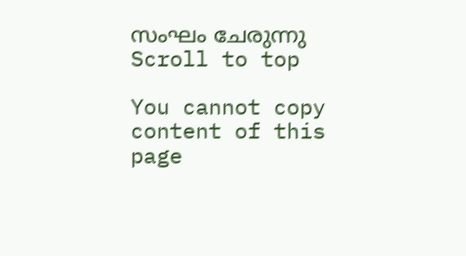സംഘം ചേരുന്നു
Scroll to top

You cannot copy content of this page